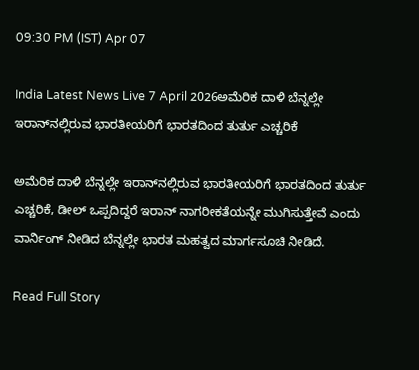09:30 PM (IST) Apr 07

India Latest News Live 7 April 2026ಅಮೆರಿಕ ದಾಳಿ ಬೆನ್ನಲ್ಲೇ ಇರಾನ್‌ನಲ್ಲಿರುವ ಭಾರತೀಯರಿಗೆ ಭಾರತದಿಂದ ತುರ್ತು ಎಚ್ಚರಿಕೆ

ಅಮೆರಿಕ ದಾಳಿ ಬೆನ್ನಲ್ಲೇ ಇರಾನ್‌ನಲ್ಲಿರುವ ಭಾರತೀಯರಿಗೆ ಭಾರತದಿಂದ ತುರ್ತು ಎಚ್ಚರಿಕೆ, ಡೀಲ್ ಒಪ್ಪದಿದ್ದರೆ ಇರಾನ್ ನಾಗರೀಕತೆಯನ್ನೇ ಮುಗಿಸುತ್ತೇವೆ ಎಂದು ವಾರ್ನಿಂಗ್ ನೀಡಿದ ಬೆನ್ನಲ್ಲೇ ಭಾರತ ಮಹತ್ವದ ಮಾರ್ಗಸೂಚಿ ನೀಡಿದೆ.

Read Full Story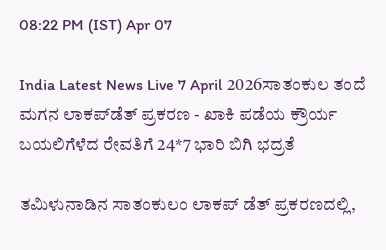08:22 PM (IST) Apr 07

India Latest News Live 7 April 2026ಸಾತಂಕುಲ ತಂದೆ ಮಗನ ಲಾಕಪ್‌ಡೆತ್ ಪ್ರಕರಣ - ಖಾಕಿ ಪಡೆಯ ಕ್ರೌರ್ಯ ಬಯಲಿಗೆಳೆದ ರೇವತಿಗೆ 24*7 ಭಾರಿ ಬಿಗಿ ಭದ್ರತೆ

ತಮಿಳುನಾಡಿನ ಸಾತಂಕುಲಂ ಲಾಕಪ್ ಡೆತ್ ಪ್ರಕರಣದಲ್ಲಿ,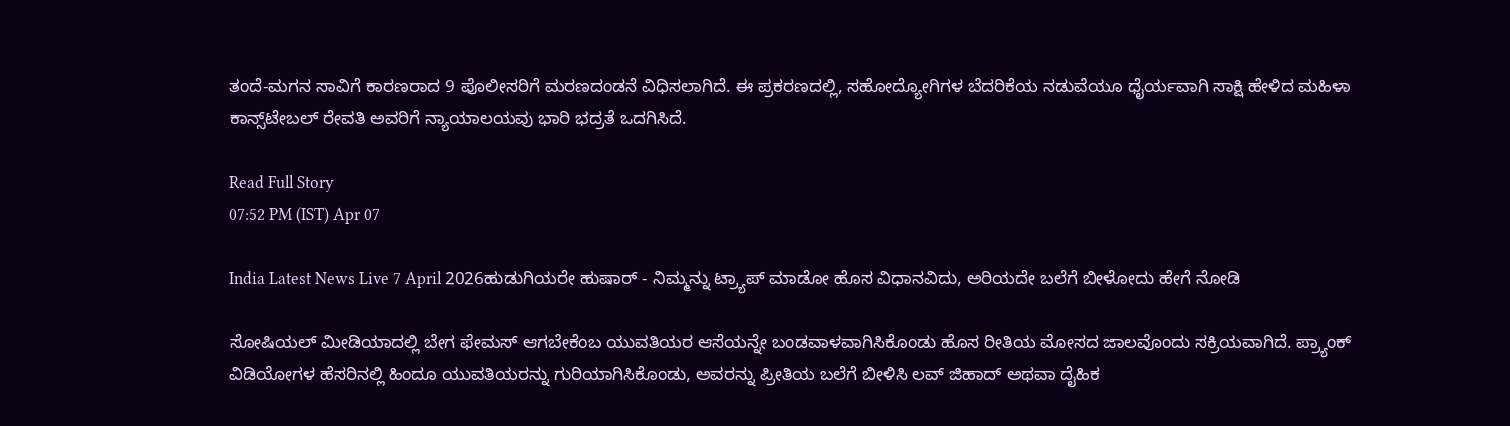ತಂದೆ-ಮಗನ ಸಾವಿಗೆ ಕಾರಣರಾದ 9 ಪೊಲೀಸರಿಗೆ ಮರಣದಂಡನೆ ವಿಧಿಸಲಾಗಿದೆ. ಈ ಪ್ರಕರಣದಲ್ಲಿ, ಸಹೋದ್ಯೋಗಿಗಳ ಬೆದರಿಕೆಯ ನಡುವೆಯೂ ಧೈರ್ಯವಾಗಿ ಸಾಕ್ಷಿ ಹೇಳಿದ ಮಹಿಳಾ ಕಾನ್ಸ್‌ಟೇಬಲ್ ರೇವತಿ ಅವರಿಗೆ ನ್ಯಾಯಾಲಯವು ಭಾರಿ ಭದ್ರತೆ ಒದಗಿಸಿದೆ.

Read Full Story
07:52 PM (IST) Apr 07

India Latest News Live 7 April 2026ಹುಡುಗಿಯರೇ ಹುಷಾರ್ - ನಿಮ್ಮನ್ನು ಟ್ರ್ಯಾಪ್ ಮಾಡೋ ಹೊಸ ವಿಧಾನವಿದು, ಅರಿಯದೇ ಬಲೆಗೆ ಬೀಳೋದು ಹೇಗೆ ನೋಡಿ

ಸೋಷಿಯಲ್ ಮೀಡಿಯಾದಲ್ಲಿ ಬೇಗ ಫೇಮಸ್ ಆಗಬೇಕೆಂಬ ಯುವತಿಯರ ಆಸೆಯನ್ನೇ ಬಂಡವಾಳವಾಗಿಸಿಕೊಂಡು ಹೊಸ ರೀತಿಯ ಮೋಸದ ಜಾಲವೊಂದು ಸಕ್ರಿಯವಾಗಿದೆ. ಪ್ರ್ಯಾಂಕ್ ವಿಡಿಯೋಗಳ ಹೆಸರಿನಲ್ಲಿ ಹಿಂದೂ ಯುವತಿಯರನ್ನು ಗುರಿಯಾಗಿಸಿಕೊಂಡು, ಅವರನ್ನು ಪ್ರೀತಿಯ ಬಲೆಗೆ ಬೀಳಿಸಿ ಲವ್ ಜಿಹಾದ್ ಅಥವಾ ದೈಹಿಕ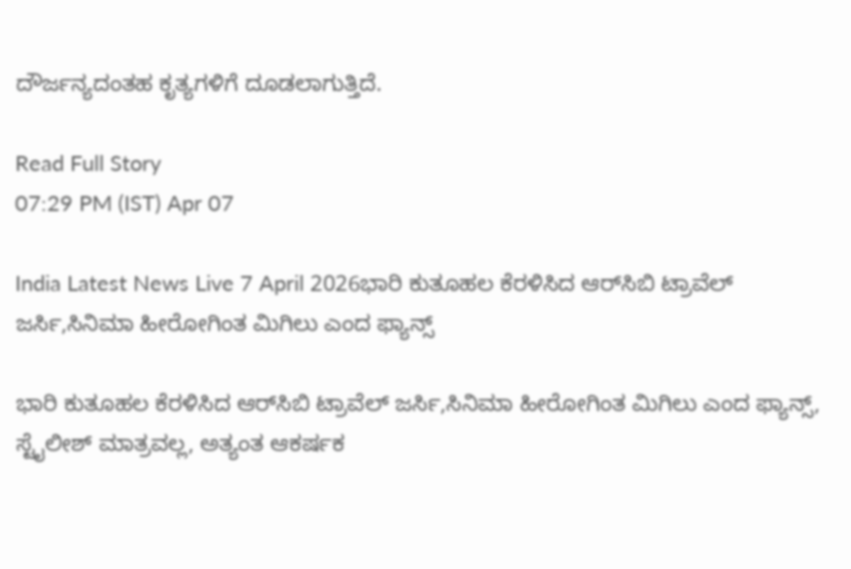ದೌರ್ಜನ್ಯದಂತಹ ಕೃತ್ಯಗಳಿಗೆ ದೂಡಲಾಗುತ್ತಿದೆ.

Read Full Story
07:29 PM (IST) Apr 07

India Latest News Live 7 April 2026ಭಾರಿ ಕುತೂಹಲ ಕೆರಳಿಸಿದ ಆರ್‌ಸಿಬಿ ಟ್ರಾವೆಲ್ ಜರ್ಸಿ,ಸಿನಿಮಾ ಹೀರೋಗಿಂತ ಮಿಗಿಲು ಎಂದ ಫ್ಯಾನ್ಸ್

ಭಾರಿ ಕುತೂಹಲ ಕೆರಳಿಸಿದ ಆರ್‌ಸಿಬಿ ಟ್ರಾವೆಲ್ ಜರ್ಸಿ,ಸಿನಿಮಾ ಹೀರೋಗಿಂತ ಮಿಗಿಲು ಎಂದ ಫ್ಯಾನ್ಸ್, ಸ್ಟೈಲೀಶ್ ಮಾತ್ರವಲ್ಲ, ಅತ್ಯಂತ ಆಕರ್ಷಕ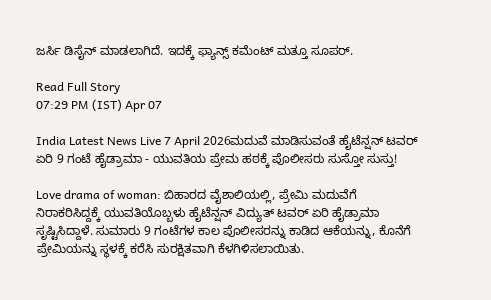ಜರ್ಸಿ ಡಿಸೈನ್ ಮಾಡಲಾಗಿದೆ. ಇದಕ್ಕೆ ಫ್ಯಾನ್ಸ್ ಕಮೆಂಟ್ ಮತ್ತೂ ಸೂಪರ್.

Read Full Story
07:29 PM (IST) Apr 07

India Latest News Live 7 April 2026ಮದುವೆ ಮಾಡಿಸುವಂತೆ ಹೈಟೆನ್ಷನ್ ಟವರ್ ಏರಿ 9 ಗಂಟೆ ಹೈಡ್ರಾಮಾ - ಯುವತಿಯ ಪ್ರೇಮ ಹಠಕ್ಕೆ ಪೊಲೀಸರು ಸುಸ್ತೋ ಸುಸ್ತು!

Love drama of woman: ಬಿಹಾರದ ವೈಶಾಲಿಯಲ್ಲಿ, ಪ್ರೇಮಿ ಮದುವೆಗೆ ನಿರಾಕರಿಸಿದ್ದಕ್ಕೆ ಯುವತಿಯೊಬ್ಬಳು ಹೈಟೆನ್ಷನ್ ವಿದ್ಯುತ್ ಟವರ್ ಏರಿ ಹೈಡ್ರಾಮಾ ಸೃಷ್ಟಿಸಿದ್ದಾಳೆ. ಸುಮಾರು 9 ಗಂಟೆಗಳ ಕಾಲ ಪೊಲೀಸರನ್ನು ಕಾಡಿದ ಆಕೆಯನ್ನು, ಕೊನೆಗೆ ಪ್ರೇಮಿಯನ್ನು ಸ್ಥಳಕ್ಕೆ ಕರೆಸಿ ಸುರಕ್ಷಿತವಾಗಿ ಕೆಳಗಿಳಿಸಲಾಯಿತು.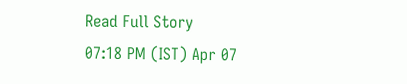Read Full Story
07:18 PM (IST) Apr 07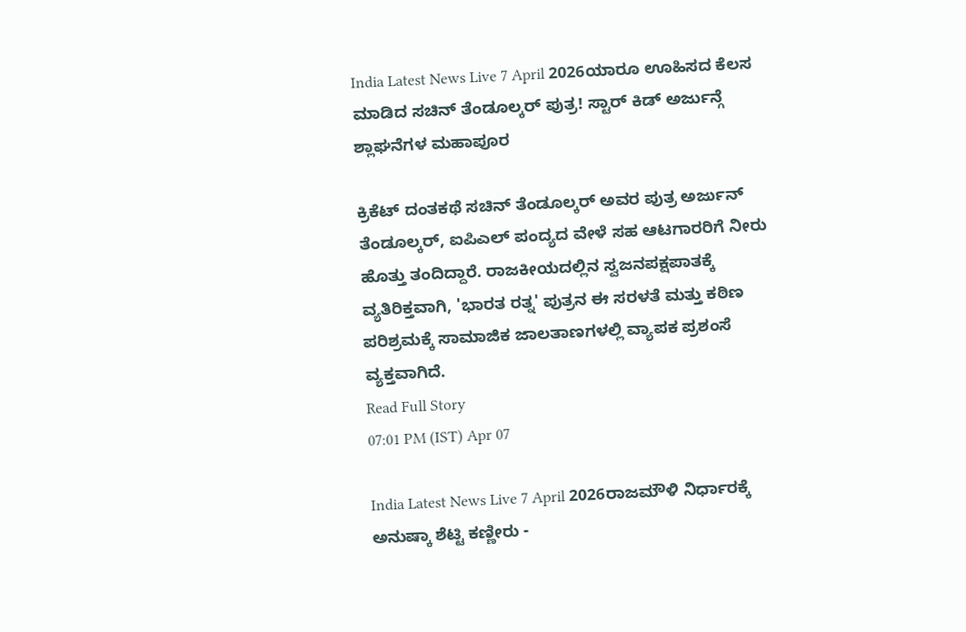India Latest News Live 7 April 2026ಯಾರೂ ಊಹಿಸದ ಕೆಲಸ ಮಾಡಿದ ಸಚಿನ್ ತೆಂಡೂಲ್ಕರ್ ಪುತ್ರ! ಸ್ಟಾರ್ ಕಿಡ್ ಅರ್ಜುನ್ಗೆ ಶ್ಲಾಘನೆಗಳ ಮಹಾಪೂರ

ಕ್ರಿಕೆಟ್ ದಂತಕಥೆ ಸಚಿನ್ ತೆಂಡೂಲ್ಕರ್ ಅವರ ಪುತ್ರ ಅರ್ಜುನ್ ತೆಂಡೂಲ್ಕರ್, ಐಪಿಎಲ್ ಪಂದ್ಯದ ವೇಳೆ ಸಹ ಆಟಗಾರರಿಗೆ ನೀರು ಹೊತ್ತು ತಂದಿದ್ದಾರೆ. ರಾಜಕೀಯದಲ್ಲಿನ ಸ್ವಜನಪಕ್ಷಪಾತಕ್ಕೆ ವ್ಯತಿರಿಕ್ತವಾಗಿ, 'ಭಾರತ ರತ್ನ' ಪುತ್ರನ ಈ ಸರಳತೆ ಮತ್ತು ಕಠಿಣ ಪರಿಶ್ರಮಕ್ಕೆ ಸಾಮಾಜಿಕ ಜಾಲತಾಣಗಳಲ್ಲಿ ವ್ಯಾಪಕ ಪ್ರಶಂಸೆ ವ್ಯಕ್ತವಾಗಿದೆ.
Read Full Story
07:01 PM (IST) Apr 07

India Latest News Live 7 April 2026ರಾಜಮೌಳಿ ನಿರ್ಧಾರಕ್ಕೆ ಅನುಷ್ಕಾ ಶೆಟ್ಟಿ ಕಣ್ಣೀರು -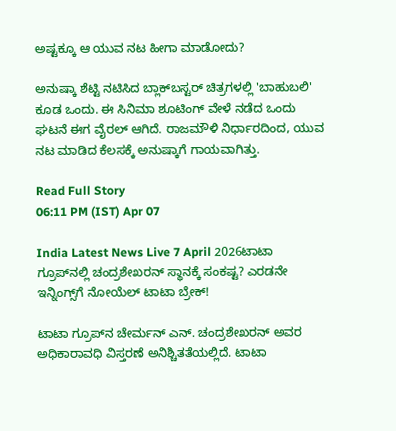ಅಷ್ಟಕ್ಕೂ ಆ ಯುವ ನಟ ಹೀಗಾ ಮಾಡೋದು?

ಅನುಷ್ಕಾ ಶೆಟ್ಟಿ ನಟಿಸಿದ ಬ್ಲಾಕ್‌ಬಸ್ಟರ್ ಚಿತ್ರಗಳಲ್ಲಿ 'ಬಾಹುಬಲಿ' ಕೂಡ ಒಂದು. ಈ ಸಿನಿಮಾ ಶೂಟಿಂಗ್ ವೇಳೆ ನಡೆದ ಒಂದು ಘಟನೆ ಈಗ ವೈರಲ್ ಆಗಿದೆ. ರಾಜಮೌಳಿ ನಿರ್ಧಾರದಿಂದ, ಯುವ ನಟ ಮಾಡಿದ ಕೆಲಸಕ್ಕೆ ಅನುಷ್ಕಾಗೆ ಗಾಯವಾಗಿತ್ತು.

Read Full Story
06:11 PM (IST) Apr 07

India Latest News Live 7 April 2026ಟಾಟಾ ಗ್ರೂಪ್‌ನಲ್ಲಿ ಚಂದ್ರಶೇಖರನ್‌ ಸ್ಥಾನಕ್ಕೆ ಸಂಕಷ್ಟ? ಎರಡನೇ ಇನ್ನಿಂಗ್ಸ್‌ಗೆ ನೋಯೆಲ್ ಟಾಟಾ ಬ್ರೇಕ್!

ಟಾಟಾ ಗ್ರೂಪ್‌ನ ಚೇರ್ಮನ್ ಎನ್. ಚಂದ್ರಶೇಖರನ್ ಅವರ ಅಧಿಕಾರಾವಧಿ ವಿಸ್ತರಣೆ ಅನಿಶ್ಚಿತತೆಯಲ್ಲಿದೆ. ಟಾಟಾ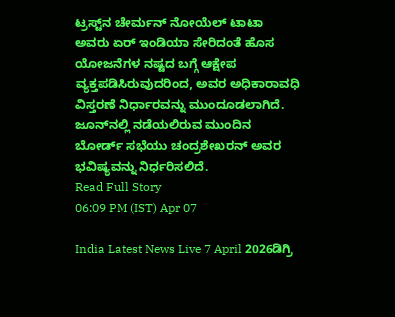ಟ್ರಸ್ಟ್‌ನ ಚೇರ್ಮನ್ ನೋಯೆಲ್ ಟಾಟಾ ಅವರು ಏರ್ ಇಂಡಿಯಾ ಸೇರಿದಂತೆ ಹೊಸ ಯೋಜನೆಗಳ ನಷ್ಟದ ಬಗ್ಗೆ ಆಕ್ಷೇಪ ವ್ಯಕ್ತಪಡಿಸಿರುವುದರಿಂದ, ಅವರ ಅಧಿಕಾರಾವಧಿ ವಿಸ್ತರಣೆ ನಿರ್ಧಾರವನ್ನು ಮುಂದೂಡಲಾಗಿದೆ. ಜೂನ್‌ನಲ್ಲಿ ನಡೆಯಲಿರುವ ಮುಂದಿನ ಬೋರ್ಡ್ ಸಭೆಯು ಚಂದ್ರಶೇಖರನ್ ಅವರ ಭವಿಷ್ಯವನ್ನು ನಿರ್ಧರಿಸಲಿದೆ.
Read Full Story
06:09 PM (IST) Apr 07

India Latest News Live 7 April 2026ಡಿಗ್ರಿ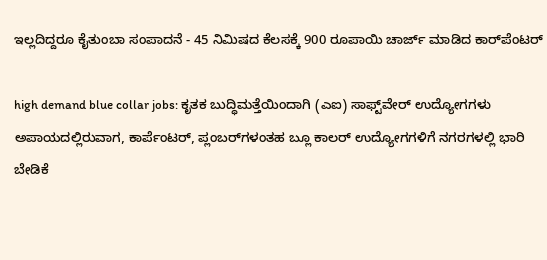ಇಲ್ಲದಿದ್ದರೂ ಕೈತುಂಬಾ ಸಂಪಾದನೆ - 45 ನಿಮಿಷದ ಕೆಲಸಕ್ಕೆ 900 ರೂಪಾಯಿ ಚಾರ್ಜ್ ಮಾಡಿದ ಕಾರ್‌ಪೆಂಟರ್‌

high demand blue collar jobs: ಕೃತಕ ಬುದ್ಧಿಮತ್ತೆಯಿಂದಾಗಿ (ಎಐ) ಸಾಫ್ಟ್‌ವೇರ್ ಉದ್ಯೋಗಗಳು ಅಪಾಯದಲ್ಲಿರುವಾಗ, ಕಾರ್ಪೆಂಟರ್‌, ಪ್ಲಂಬರ್‌ಗಳಂತಹ ಬ್ಲೂ ಕಾಲರ್ ಉದ್ಯೋಗಗಳಿಗೆ ನಗರಗಳಲ್ಲಿ ಭಾರಿ ಬೇಡಿಕೆ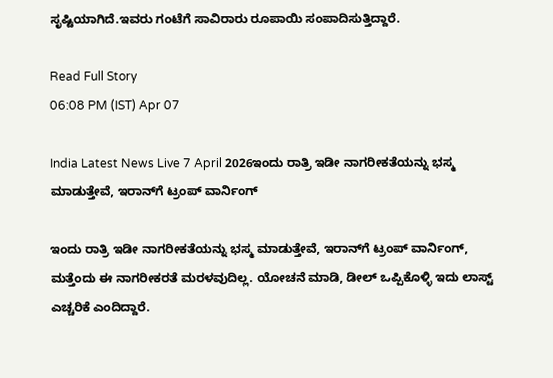ಸೃಷ್ಟಿಯಾಗಿದೆ.ಇವರು ಗಂಟೆಗೆ ಸಾವಿರಾರು ರೂಪಾಯಿ ಸಂಪಾದಿಸುತ್ತಿದ್ದಾರೆ.

Read Full Story
06:08 PM (IST) Apr 07

India Latest News Live 7 April 2026ಇಂದು ರಾತ್ರಿ ಇಡೀ ನಾಗರೀಕತೆಯನ್ನು ಭಸ್ಮ ಮಾಡುತ್ತೇವೆ, ಇರಾನ್‌ಗೆ ಟ್ರಂಪ್ ವಾರ್ನಿಂಗ್

ಇಂದು ರಾತ್ರಿ ಇಡೀ ನಾಗರೀಕತೆಯನ್ನು ಭಸ್ಮ ಮಾಡುತ್ತೇವೆ, ಇರಾನ್‌ಗೆ ಟ್ರಂಪ್ ವಾರ್ನಿಂಗ್, ಮತ್ತೆಂದು ಈ ನಾಗರೀಕರತೆ ಮರಳವುದಿಲ್ಲ. ಯೋಚನೆ ಮಾಡಿ, ಡೀಲ್ ಒಪ್ಪಿಕೊಳ್ಳಿ ಇದು ಲಾಸ್ಟ್ ಎಚ್ಚರಿಕೆ ಎಂದಿದ್ದಾರೆ.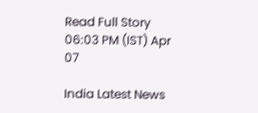Read Full Story
06:03 PM (IST) Apr 07

India Latest News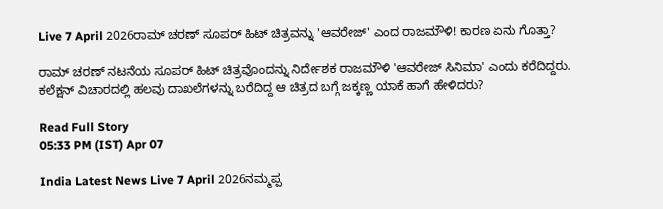Live 7 April 2026ರಾಮ್ ಚರಣ್ ಸೂಪರ್ ಹಿಟ್ ಚಿತ್ರವನ್ನು 'ಆವರೇಜ್' ಎಂದ ರಾಜಮೌಳಿ! ಕಾರಣ ಏನು ಗೊತ್ತಾ?

ರಾಮ್ ಚರಣ್ ನಟನೆಯ ಸೂಪರ್ ಹಿಟ್ ಚಿತ್ರವೊಂದನ್ನು ನಿರ್ದೇಶಕ ರಾಜಮೌಳಿ 'ಆವರೇಜ್ ಸಿನಿಮಾ' ಎಂದು ಕರೆದಿದ್ದರು. ಕಲೆಕ್ಷನ್ ವಿಚಾರದಲ್ಲಿ ಹಲವು ದಾಖಲೆಗಳನ್ನು ಬರೆದಿದ್ದ ಆ ಚಿತ್ರದ ಬಗ್ಗೆ ಜಕ್ಕಣ್ಣ ಯಾಕೆ ಹಾಗೆ ಹೇಳಿದರು?

Read Full Story
05:33 PM (IST) Apr 07

India Latest News Live 7 April 2026ನಮ್ಮಪ್ಪ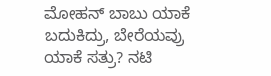ಮೋಹನ್ ಬಾಬು ಯಾಕೆ ಬದುಕಿದ್ರು, ಬೇರೆಯವ್ರು ಯಾಕೆ ಸತ್ರು? ನಟಿ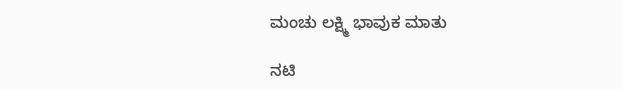ಮಂಚು ಲಕ್ಷ್ಮಿ ಭಾವುಕ ಮಾತು

ನಟಿ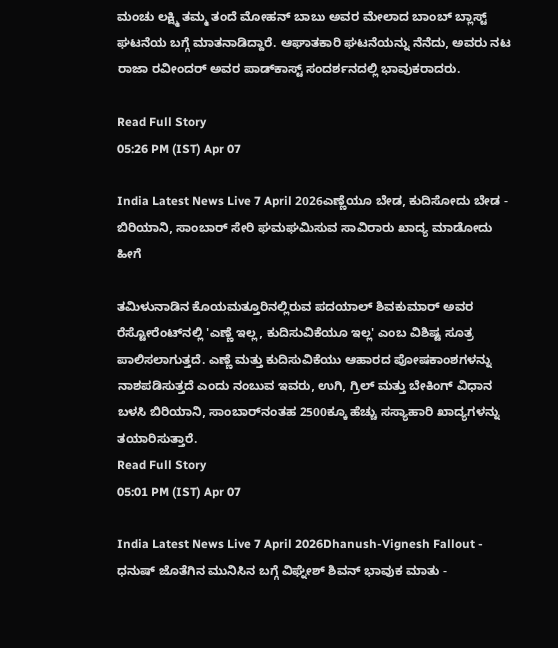ಮಂಚು ಲಕ್ಷ್ಮಿ ತಮ್ಮ ತಂದೆ ಮೋಹನ್ ಬಾಬು ಅವರ ಮೇಲಾದ ಬಾಂಬ್ ಬ್ಲಾಸ್ಟ್ ಘಟನೆಯ ಬಗ್ಗೆ ಮಾತನಾಡಿದ್ದಾರೆ. ಆಘಾತಕಾರಿ ಘಟನೆಯನ್ನು ನೆನೆದು, ಅವರು ನಟ ರಾಜಾ ರವೀಂದರ್ ಅವರ ಪಾಡ್‌ಕಾಸ್ಟ್ ಸಂದರ್ಶನದಲ್ಲಿ ಭಾವುಕರಾದರು.

Read Full Story
05:26 PM (IST) Apr 07

India Latest News Live 7 April 2026ಎಣ್ಣೆಯೂ ಬೇಡ, ಕುದಿಸೋದು ಬೇಡ - ಬಿರಿಯಾನಿ, ಸಾಂಬಾರ್ ಸೇರಿ ಘಮಘಮಿಸುವ ಸಾವಿರಾರು ಖಾದ್ಯ ಮಾಡೋದು ಹೀಗೆ

ತಮಿಳುನಾಡಿನ ಕೊಯಮತ್ತೂರಿನಲ್ಲಿರುವ ಪದಯಾಲ್ ಶಿವಕುಮಾರ್ ಅವರ ರೆಸ್ಟೋರೆಂಟ್‌ನಲ್ಲಿ 'ಎಣ್ಣೆ ಇಲ್ಲ, ಕುದಿಸುವಿಕೆಯೂ ಇಲ್ಲ' ಎಂಬ ವಿಶಿಷ್ಟ ಸೂತ್ರ ಪಾಲಿಸಲಾಗುತ್ತದೆ. ಎಣ್ಣೆ ಮತ್ತು ಕುದಿಸುವಿಕೆಯು ಆಹಾರದ ಪೋಷಕಾಂಶಗಳನ್ನು ನಾಶಪಡಿಸುತ್ತದೆ ಎಂದು ನಂಬುವ ಇವರು, ಉಗಿ, ಗ್ರಿಲ್ ಮತ್ತು ಬೇಕಿಂಗ್ ವಿಧಾನ ಬಳಸಿ ಬಿರಿಯಾನಿ, ಸಾಂಬಾರ್‌ನಂತಹ 2500ಕ್ಕೂ ಹೆಚ್ಚು ಸಸ್ಯಾಹಾರಿ ಖಾದ್ಯಗಳನ್ನು ತಯಾರಿಸುತ್ತಾರೆ.
Read Full Story
05:01 PM (IST) Apr 07

India Latest News Live 7 April 2026Dhanush-Vignesh Fallout - ಧನುಷ್ ಜೊತೆಗಿನ ಮುನಿಸಿನ ಬಗ್ಗೆ ವಿಘ್ನೇಶ್ ಶಿವನ್ ಭಾವುಕ ಮಾತು -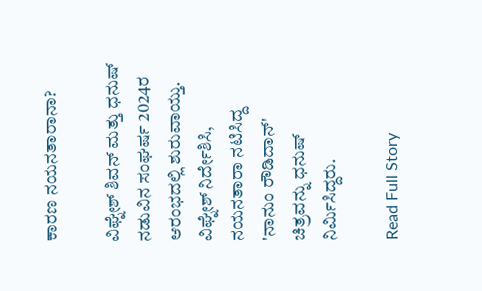ಕಾರಣ ನಯನತಾರಾನಾ?

ವಿಘ್ನೇಶ್ ಶಿವನ್ ಮತ್ತು ಧನುಷ್ ನಡುವಿನ ಸಂಘರ್ಷ 2024ರ ಆರಂಭದಲ್ಲಿ ಶುರುವಾಯ್ತು. ವಿಘ್ನೇಶ್ ನಿರ್ದೇಶಿಸಿ, ನಯನತಾರಾ ನಟಿಸಿದ್ದ 'ನಾನುಂ ರೌಡಿದಾನ್' ಚಿತ್ರವನ್ನು ಧನುಷ್ ನಿರ್ಮಿಸಿದ್ದರು.

Read Full Story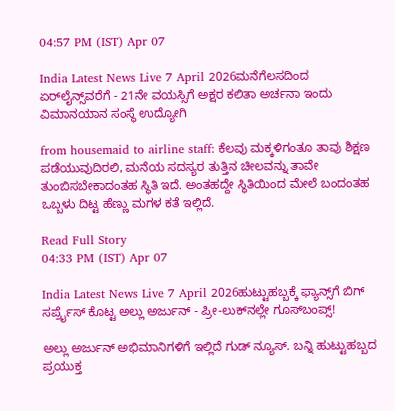04:57 PM (IST) Apr 07

India Latest News Live 7 April 2026ಮನೆಗೆಲಸದಿಂದ ಏರ್‌ಲೈನ್ಸ್‌ವರೆಗೆ - 21ನೇ ವಯಸ್ಸಿಗೆ ಅಕ್ಷರ ಕಲಿತಾ ಅರ್ಚನಾ ಇಂದು ವಿಮಾನಯಾನ ಸಂಸ್ಥೆ ಉದ್ಯೋಗಿ

from housemaid to airline staff: ಕೆಲವು ಮಕ್ಕಳಿಗಂತೂ ತಾವು ಶಿಕ್ಷಣ ಪಡೆಯುವುದಿರಲಿ, ಮನೆಯ ಸದಸ್ಯರ ತುತ್ತಿನ ಚೀಲವನ್ನು ತಾವೇ ತುಂಬಿಸಬೇಕಾದಂತಹ ಸ್ಥಿತಿ ಇದೆ. ಅಂತಹದ್ದೇ ಸ್ಥಿತಿಯಿಂದ ಮೇಲೆ ಬಂದಂತಹ ಒಬ್ಬಳು ದಿಟ್ಟ ಹೆಣ್ಣು ಮಗಳ ಕತೆ ಇಲ್ಲಿದೆ.

Read Full Story
04:33 PM (IST) Apr 07

India Latest News Live 7 April 2026ಹುಟ್ಟುಹಬ್ಬಕ್ಕೆ ಫ್ಯಾನ್ಸ್‌ಗೆ ಬಿಗ್ ಸರ್ಪ್ರೈಸ್ ಕೊಟ್ಟ ಅಲ್ಲು ಅರ್ಜುನ್ - ಪ್ರೀ-ಲುಕ್‌ನಲ್ಲೇ ಗೂಸ್‌ಬಂಪ್ಸ್!

ಅಲ್ಲು ಅರ್ಜುನ್ ಅಭಿಮಾನಿಗಳಿಗೆ ಇಲ್ಲಿದೆ ಗುಡ್ ನ್ಯೂಸ್. ಬನ್ನಿ ಹುಟ್ಟುಹಬ್ಬದ ಪ್ರಯುಕ್ತ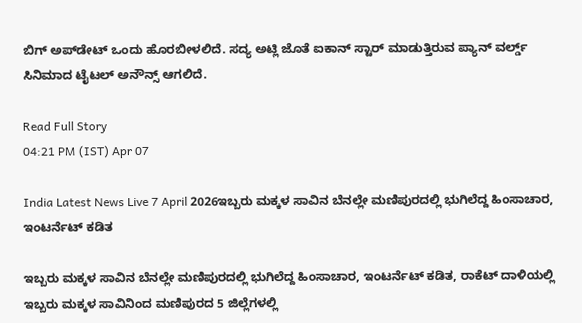ಬಿಗ್ ಅಪ್‌ಡೇಟ್ ಒಂದು ಹೊರಬೀಳಲಿದೆ. ಸದ್ಯ ಅಟ್ಲಿ ಜೊತೆ ಐಕಾನ್ ಸ್ಟಾರ್ ಮಾಡುತ್ತಿರುವ ಪ್ಯಾನ್ ವರ್ಲ್ಡ್ ಸಿನಿಮಾದ ಟೈಟಲ್ ಅನೌನ್ಸ್ ಆಗಲಿದೆ.

Read Full Story
04:21 PM (IST) Apr 07

India Latest News Live 7 April 2026ಇಬ್ಬರು ಮಕ್ಕಳ ಸಾವಿನ ಬೆನಲ್ಲೇ ಮಣಿಪುರದಲ್ಲಿ ಭುಗಿಲೆದ್ದ ಹಿಂಸಾಚಾರ, ಇಂಟರ್ನೆಟ್ ಕಡಿತ

ಇಬ್ಬರು ಮಕ್ಕಳ ಸಾವಿನ ಬೆನಲ್ಲೇ ಮಣಿಪುರದಲ್ಲಿ ಭುಗಿಲೆದ್ದ ಹಿಂಸಾಚಾರ, ಇಂಟರ್ನೆಟ್ ಕಡಿತ, ರಾಕೆಟ್ ದಾಳಿಯಲ್ಲಿ ಇಬ್ಬರು ಮಕ್ಕಳ ಸಾವಿನಿಂದ ಮಣಿಪುರದ 5 ಜಿಲ್ಲೆಗಳಲ್ಲಿ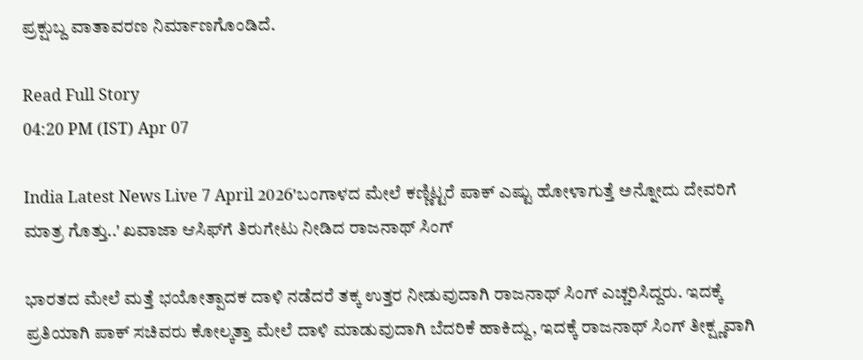ಪ್ರಕ್ಷುಬ್ದ ವಾತಾವರಣ ನಿರ್ಮಾಣಗೊಂಡಿದೆ.

Read Full Story
04:20 PM (IST) Apr 07

India Latest News Live 7 April 2026'ಬಂಗಾಳದ ಮೇಲೆ ಕಣ್ಣಿಟ್ಟರೆ ಪಾಕ್‌ ಎಷ್ಟು ಹೋಳಾಗುತ್ತೆ ಅನ್ನೋದು ದೇವರಿಗೆ ಮಾತ್ರ ಗೊತ್ತು..' ಖವಾಜಾ ಆಸಿಫ್‌ಗೆ ತಿರುಗೇಟು ನೀಡಿದ ರಾಜನಾಥ್‌ ಸಿಂಗ್‌

ಭಾರತದ ಮೇಲೆ ಮತ್ತೆ ಭಯೋತ್ಪಾದಕ ದಾಳಿ ನಡೆದರೆ ತಕ್ಕ ಉತ್ತರ ನೀಡುವುದಾಗಿ ರಾಜನಾಥ್ ಸಿಂಗ್ ಎಚ್ಚರಿಸಿದ್ದರು. ಇದಕ್ಕೆ ಪ್ರತಿಯಾಗಿ ಪಾಕ್ ಸಚಿವರು ಕೋಲ್ಕತ್ತಾ ಮೇಲೆ ದಾಳಿ ಮಾಡುವುದಾಗಿ ಬೆದರಿಕೆ ಹಾಕಿದ್ದು, ಇದಕ್ಕೆ ರಾಜನಾಥ್ ಸಿಂಗ್ ತೀಕ್ಷ್ಣವಾಗಿ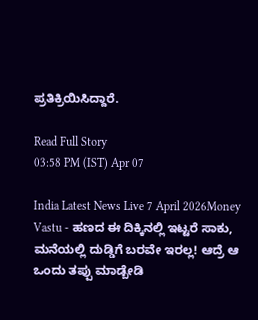ಪ್ರತಿಕ್ರಿಯಿಸಿದ್ದಾರೆ.

Read Full Story
03:58 PM (IST) Apr 07

India Latest News Live 7 April 2026Money Vastu - ಹಣದ ಈ ದಿಕ್ಕಿನಲ್ಲಿ ಇಟ್ಟರೆ ಸಾಕು, ಮನೆಯಲ್ಲಿ ದುಡ್ಡಿಗೆ ಬರವೇ ಇರಲ್ಲ! ಆದ್ರೆ ಆ ಒಂದು ತಪ್ಪು ಮಾಡ್ಬೇಡಿ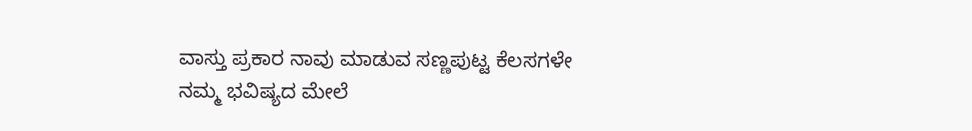ವಾಸ್ತು ಪ್ರಕಾರ ನಾವು ಮಾಡುವ ಸಣ್ಣಪುಟ್ಟ ಕೆಲಸಗಳೇ ನಮ್ಮ ಭವಿಷ್ಯದ ಮೇಲೆ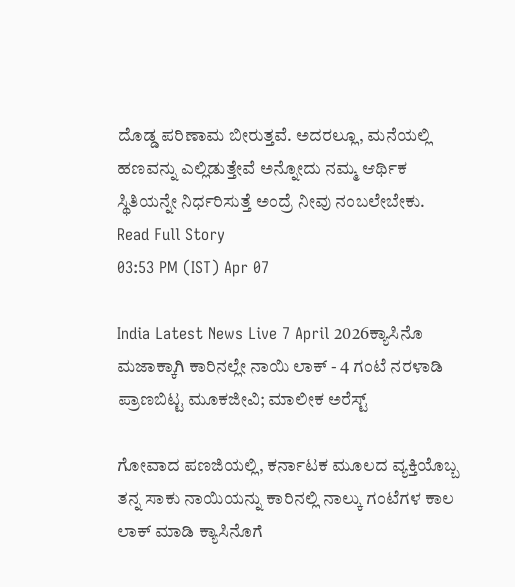ದೊಡ್ಡ ಪರಿಣಾಮ ಬೀರುತ್ತವೆ. ಅದರಲ್ಲೂ, ಮನೆಯಲ್ಲಿ ಹಣವನ್ನು ಎಲ್ಲಿಡುತ್ತೇವೆ ಅನ್ನೋದು ನಮ್ಮ ಆರ್ಥಿಕ ಸ್ಥಿತಿಯನ್ನೇ ನಿರ್ಧರಿಸುತ್ತೆ ಅಂದ್ರೆ ನೀವು ನಂಬಲೇಬೇಕು.
Read Full Story
03:53 PM (IST) Apr 07

India Latest News Live 7 April 2026ಕ್ಯಾಸಿನೊ ಮಜಾಕ್ಕಾಗಿ ಕಾರಿನಲ್ಲೇ ನಾಯಿ ಲಾಕ್ - 4 ಗಂಟೆ ನರಳಾಡಿ ಪ್ರಾಣಬಿಟ್ಟ ಮೂಕಜೀವಿ; ಮಾಲೀಕ ಅರೆಸ್ಟ್

ಗೋವಾದ ಪಣಜಿಯಲ್ಲಿ, ಕರ್ನಾಟಕ ಮೂಲದ ವ್ಯಕ್ತಿಯೊಬ್ಬ ತನ್ನ ಸಾಕು ನಾಯಿಯನ್ನು ಕಾರಿನಲ್ಲಿ ನಾಲ್ಕು ಗಂಟೆಗಳ ಕಾಲ ಲಾಕ್ ಮಾಡಿ ಕ್ಯಾಸಿನೊಗೆ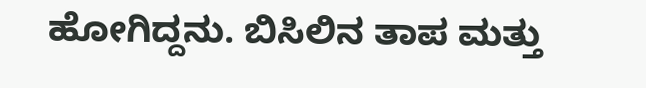ಹೋಗಿದ್ದನು. ಬಿಸಿಲಿನ ತಾಪ ಮತ್ತು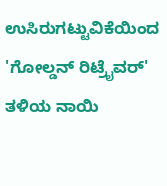ಉಸಿರುಗಟ್ಟುವಿಕೆಯಿಂದ 'ಗೋಲ್ಡನ್ ರಿಟ್ರೈವರ್' ತಳಿಯ ನಾಯಿ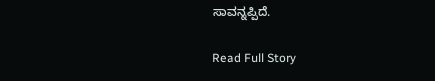ಸಾವನ್ನಪ್ಪಿದೆ.

Read Full Story